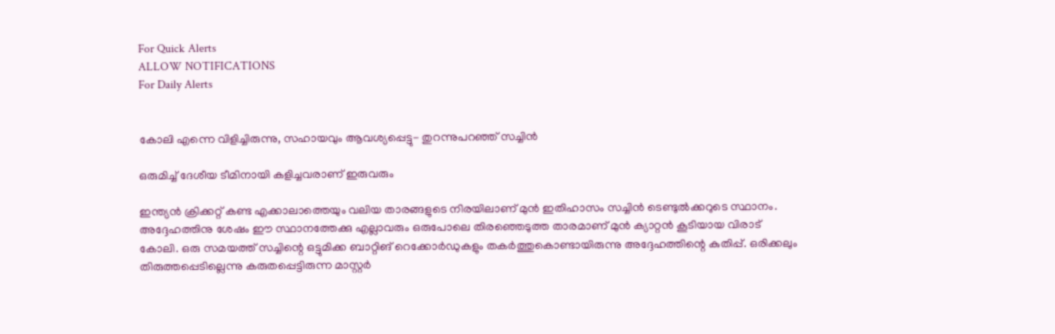For Quick Alerts
ALLOW NOTIFICATIONS
For Daily Alerts


കോലി എന്നെ വിളിച്ചിരുന്നു, സഹായവും ആവശ്യപ്പെട്ടു- തുറന്നുപറഞ്ഞ് സച്ചിന്‍

ഒരുമിച്ച് ദേശീയ ടീമിനായി കളിച്ചവരാണ് ഇരുവരും

ഇന്ത്യന്‍ ക്രിക്കറ്റ് കണ്ട എക്കാലാത്തെയും വലിയ താരങ്ങളുടെ നിരയിലാണ് മുന്‍ ഇതിഹാസം സച്ചിന്‍ ടെണ്ടുല്‍ക്കറുടെ സ്ഥാനം. അദ്ദേഹത്തിനു ശേഷം ഈ സ്ഥാനത്തേക്കു എല്ലാവരും ഒരുപോലെ തിരഞ്ഞെടുത്ത താരമാണ് മുന്‍ ക്യാറ്റന്‍ കൂടിയായ വിരാട് കോലി. ഒരു സമയത്ത് സച്ചിന്റെ ഒട്ടുമിക്ക ബാറ്റിങ് റെക്കോര്‍ഡുകളും തകര്‍ത്തുകൊണ്ടായിരുന്നു അദ്ദേഹത്തിന്റെ കുതിപ്പ്. ഒരിക്കലും തിരുത്തപ്പെടില്ലെന്നു കരുതപ്പെട്ടിരുന്ന മാസ്റ്റര്‍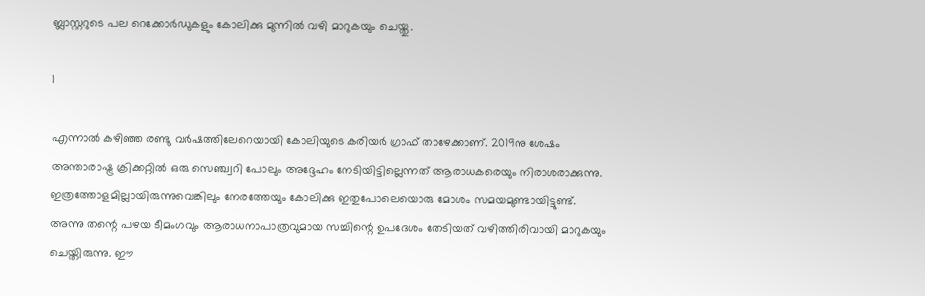ബ്ലാസ്റ്ററുടെ പല റെക്കോര്‍ഡുകളും കോലിക്കു മുന്നില്‍ വഴി മാറുകയും ചെയ്തു.

1

എന്നാല്‍ കഴിഞ്ഞ രണ്ടു വര്‍ഷത്തിലേറെയായി കോലിയുടെ കരിയര്‍ ഗ്രാഫ് താഴേക്കാണ്. 2019നു ശേഷം അന്താരാഷ്ട്ര ക്രിക്കറ്റില്‍ ഒരു സെഞ്ച്വറി പോലും അദ്ദേഹം നേടിയിട്ടില്ലെന്നത് ആരാധകരെയും നിരാശരാക്കുന്നു. ഇത്രത്തോളമില്ലായിരുന്നുവെങ്കിലും നേരത്തേയും കോലിക്കു ഇതുപോലെയൊരു മോശം സമയമുണ്ടായിട്ടുണ്ട്. അന്നു തന്റെ പഴയ ടീമംഗവും ആരാധനാപാത്രവുമായ സച്ചിന്റെ ഉപദേശം തേടിയത് വഴിത്തിരിവായി മാറുകയും ചെയ്തിരുന്നു. ഈ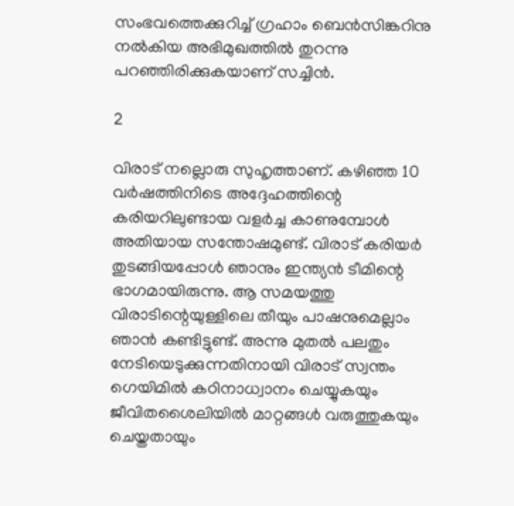സംഭവത്തെക്കുറിച്ച് ഗ്രഹാം ബെന്‍സിങ്കറിനു നല്‍കിയ അഭിമുഖത്തില്‍ തുറന്നു പറഞ്ഞിരിക്കുകയാണ് സച്ചിന്‍.

2

വിരാട് നല്ലൊരു സുഹൃത്താണ്. കഴിഞ്ഞ 10 വര്‍ഷത്തിനിടെ അദ്ദേഹത്തിന്റെ കരിയറിലുണ്ടായ വളര്‍ച്ച കാണുമ്പോള്‍ അതിയായ സന്തോഷമുണ്ട്. വിരാട് കരിയര്‍ തുടങ്ങിയപ്പോള്‍ ഞാനും ഇന്ത്യന്‍ ടീമിന്റെ ഭാഗമായിരുന്നു. ആ സമയത്തു വിരാടിന്റെയുള്ളിലെ തീയും പാഷനുമെല്ലാം ഞാന്‍ കണ്ടിട്ടുണ്ട്. അന്നു മുതല്‍ പലതും നേടിയെടുക്കുന്നതിനായി വിരാട് സ്വന്തം ഗെയിമില്‍ കഠിനാധ്വാനം ചെയ്യുകയും ജീവിതശൈലിയില്‍ മാറ്റങ്ങള്‍ വരുത്തുകയും ചെയ്തതായും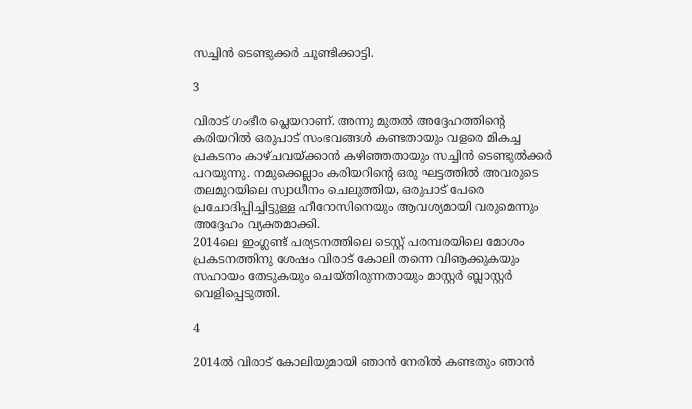സച്ചിന്‍ ടെണ്ടുക്കര്‍ ചൂണ്ടിക്കാട്ടി.

3

വിരാട് ഗംഭീര പ്ലെയറാണ്. അന്നു മുതല്‍ അദ്ദേഹത്തിന്റെ കരിയറില്‍ ഒരുപാട് സംഭവങ്ങള്‍ കണ്ടതായും വളരെ മികച്ച പ്രകടനം കാഴ്ചവയ്ക്കാന്‍ കഴിഞ്ഞതായും സച്ചിന്‍ ടെണ്ടുല്‍ക്കര്‍ പറയുന്നു. നമുക്കെല്ലാം കരിയറിന്റെ ഒരു ഘട്ടത്തില്‍ അവരുടെ തലമുറയിലെ സ്വാധീനം ചെലുത്തിയ, ഒരുപാട് പേരെ പ്രചോദിപ്പിച്ചിട്ടുള്ള ഹീറോസിനെയും ആവശ്യമായി വരുമെന്നും അദ്ദേഹം വ്യക്തമാക്കി.
2014ലെ ഇംഗ്ലണ്ട് പര്യടനത്തിലെ ടെസ്റ്റ് പരമ്പരയിലെ മോശം പ്രകടനത്തിനു ശേഷം വിരാട് കോലി തന്നെ വിൡക്കുകയും സഹായം തേടുകയും ചെയ്തിരുന്നതായും മാസ്റ്റര്‍ ബ്ലാസ്റ്റര്‍ വെളിപ്പെടുത്തി.

4

2014ല്‍ വിരാട് കോലിയുമായി ഞാന്‍ നേരില്‍ കണ്ടതും ഞാന്‍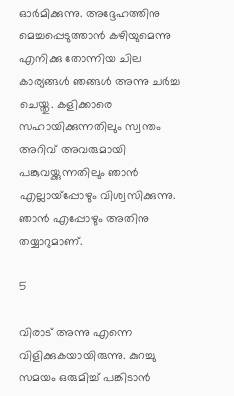ഓര്‍മിക്കുന്നു. അദ്ദേഹത്തിനു മെച്ചപ്പെടുത്താന്‍ കഴിയുമെന്നു എനിക്കു തോന്നിയ ചില കാര്യങ്ങള്‍ ഞങ്ങള്‍ അന്നു ചര്‍ച്ച ചെയ്തു. കളിക്കാരെ സഹായിക്കുന്നതിലും സ്വന്തം അറിവ് അവരുമായി പങ്കുവയ്ക്കുന്നതിലും ഞാന്‍ എല്ലായ്‌പ്പോഴും വിശ്വസിക്കുന്നു. ഞാന്‍ എപ്പോഴും അതിനു തയ്യാറുമാണ്.

5

വിരാട് അന്നു എന്നെ വിളിക്കുകയായിരുന്നു. കുറച്ചു സമയം ഒരുമിച്ച് പങ്കിടാന്‍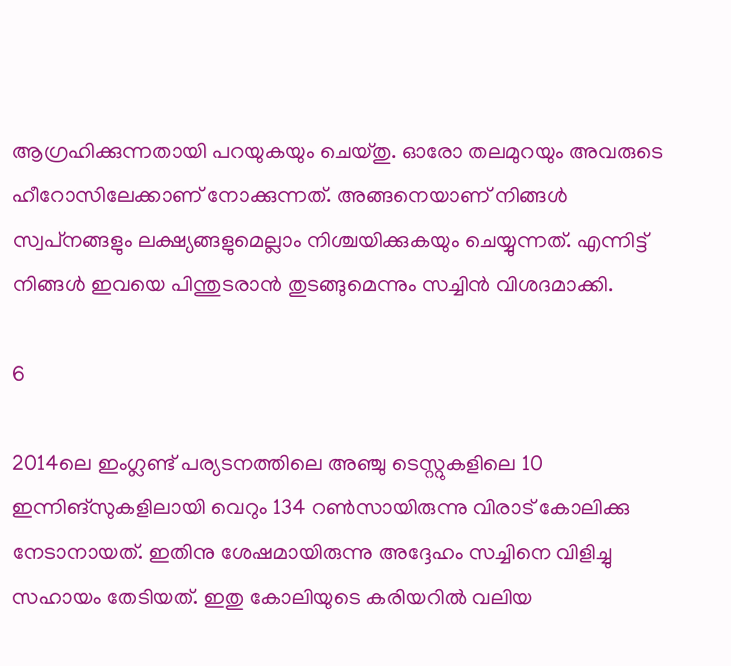ആഗ്രഹിക്കുന്നതായി പറയുകയും ചെയ്തു. ഓരോ തലമുറയും അവരുടെ ഹീറോസിലേക്കാണ് നോക്കുന്നത്. അങ്ങനെയാണ് നിങ്ങള്‍ സ്വപ്‌നങ്ങളും ലക്ഷ്യങ്ങളുമെല്ലാം നിശ്ചയിക്കുകയും ചെയ്യുന്നത്. എന്നിട്ട് നിങ്ങള്‍ ഇവയെ പിന്തുടരാന്‍ തുടങ്ങുമെന്നും സച്ചിന്‍ വിശദമാക്കി.

6

2014ലെ ഇംഗ്ലണ്ട് പര്യടനത്തിലെ അഞ്ചു ടെസ്റ്റുകളിലെ 10 ഇന്നിങ്‌സുകളിലായി വെറും 134 റണ്‍സായിരുന്നു വിരാട് കോലിക്കു നേടാനായത്. ഇതിനു ശേഷമായിരുന്നു അദ്ദേഹം സച്ചിനെ വിളിച്ചു സഹായം തേടിയത്. ഇതു കോലിയുടെ കരിയറില്‍ വലിയ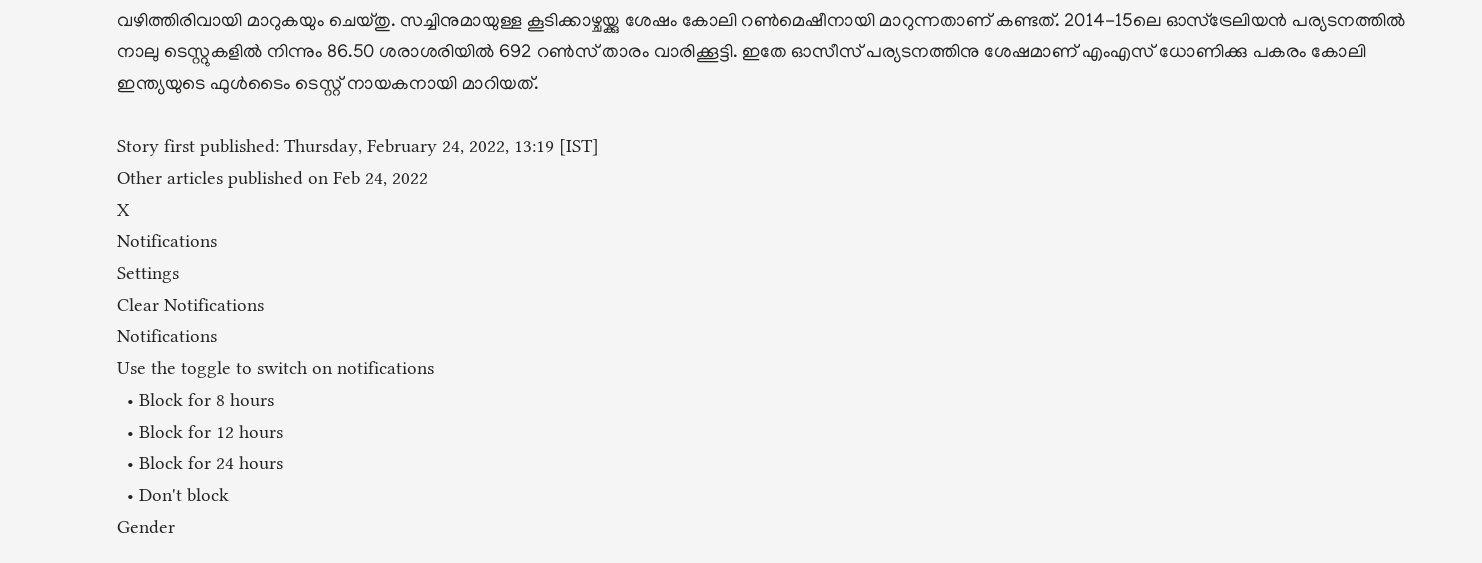വഴിത്തിരിവായി മാറുകയും ചെയ്തു. സച്ചിനുമായുള്ള കൂടിക്കാഴ്ചയ്ക്കു ശേഷം കോലി റണ്‍മെഷീനായി മാറുന്നതാണ് കണ്ടത്. 2014-15ലെ ഓസ്‌ട്രേലിയന്‍ പര്യടനത്തില്‍ നാലു ടെസ്റ്റുകളില്‍ നിന്നും 86.50 ശരാശരിയില്‍ 692 റണ്‍സ് താരം വാരിക്കൂട്ടി. ഇതേ ഓസീസ് പര്യടനത്തിനു ശേഷമാണ് എംഎസ് ധോണിക്കു പകരം കോലി ഇന്ത്യയുടെ ഫുള്‍ടൈം ടെസ്റ്റ് നായകനായി മാറിയത്.

Story first published: Thursday, February 24, 2022, 13:19 [IST]
Other articles published on Feb 24, 2022
X
Notifications
Settings
Clear Notifications
Notifications
Use the toggle to switch on notifications
  • Block for 8 hours
  • Block for 12 hours
  • Block for 24 hours
  • Don't block
Gender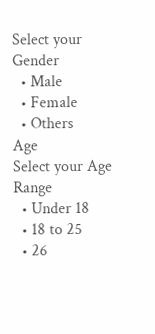Select your Gender
  • Male
  • Female
  • Others
Age
Select your Age Range
  • Under 18
  • 18 to 25
  • 26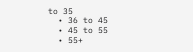to 35
  • 36 to 45
  • 45 to 55
  • 55+